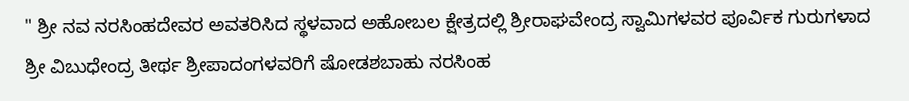" ಶ್ರೀ ನವ ನರಸಿಂಹದೇವರ ಅವತರಿಸಿದ ಸ್ಥಳವಾದ ಅಹೋಬಲ ಕ್ಷೇತ್ರದಲ್ಲಿ ಶ್ರೀರಾಘವೇಂದ್ರ ಸ್ವಾಮಿಗಳವರ ಪೂರ್ವಿಕ ಗುರುಗಳಾದ ಶ್ರೀ ವಿಬುಧೇಂದ್ರ ತೀರ್ಥ ಶ್ರೀಪಾದಂಗಳವರಿಗೆ ಷೋಡಶಬಾಹು ನರಸಿಂಹ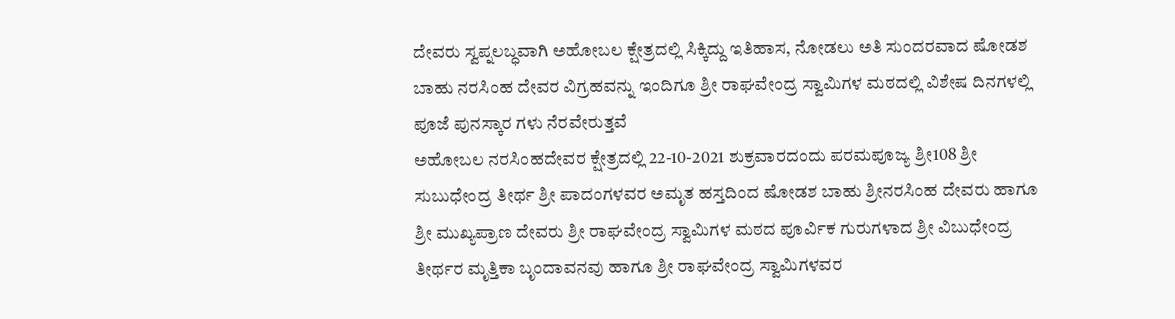ದೇವರು ಸ್ವಪ್ನಲಬ್ಧವಾಗಿ ಅಹೋಬಲ ಕ್ಷೇತ್ರದಲ್ಲಿ ಸಿಕ್ಕಿದ್ದು ಇತಿಹಾಸ, ನೋಡಲು ಅತಿ ಸುಂದರವಾದ ಷೋಡಶ ಬಾಹು ನರಸಿಂಹ ದೇವರ ವಿಗ್ರಹವನ್ನು ಇಂದಿಗೂ ಶ್ರೀ ರಾಘವೇಂದ್ರ ಸ್ವಾಮಿಗಳ ಮಠದಲ್ಲಿ ವಿಶೇಷ ದಿನಗಳಲ್ಲಿ ಪೂಜೆ ಪುನಸ್ಕಾರ ಗಳು ನೆರವೇರುತ್ತವೆ
ಅಹೋಬಲ ನರಸಿಂಹದೇವರ ಕ್ಷೇತ್ರದಲ್ಲಿ 22-10-2021 ಶುಕ್ರವಾರದಂದು ಪರಮಪೂಜ್ಯ ಶ್ರೀ108 ಶ್ರೀ ಸುಬುಧೇಂದ್ರ ತೀರ್ಥ ಶ್ರೀ ಪಾದಂಗಳವರ ಅಮೃತ ಹಸ್ತದಿಂದ ಷೋಡಶ ಬಾಹು ಶ್ರೀನರಸಿಂಹ ದೇವರು ಹಾಗೂ ಶ್ರೀ ಮುಖ್ಯಪ್ರಾಣ ದೇವರು ಶ್ರೀ ರಾಘವೇಂದ್ರ ಸ್ವಾಮಿಗಳ ಮಠದ ಪೂರ್ವಿಕ ಗುರುಗಳಾದ ಶ್ರೀ ವಿಬುಧೇಂದ್ರ ತೀರ್ಥರ ಮೃತ್ತಿಕಾ ಬೃಂದಾವನವು ಹಾಗೂ ಶ್ರೀ ರಾಘವೇಂದ್ರ ಸ್ವಾಮಿಗಳವರ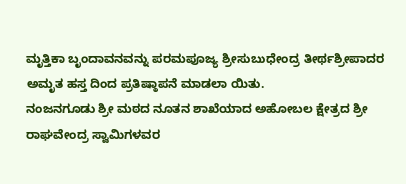ಮೃತ್ತಿಕಾ ಬೃಂದಾವನವನ್ನು ಪರಮಪೂಜ್ಯ ಶ್ರೀಸುಬುಧೇಂದ್ರ ತೀರ್ಥಶ್ರೀಪಾದರ ಅಮೃತ ಹಸ್ತ ದಿಂದ ಪ್ರತಿಷ್ಠಾಪನೆ ಮಾಡಲಾ ಯಿತು.
ನಂಜನಗೂಡು ಶ್ರೀ ಮಠದ ನೂತನ ಶಾಖೆಯಾದ ಅಹೋಬಲ ಕ್ಷೇತ್ರದ ಶ್ರೀ ರಾಘವೇಂದ್ರ ಸ್ವಾಮಿಗಳವರ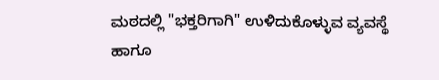ಮಠದಲ್ಲಿ "ಭಕ್ತರಿಗಾಗಿ" ಉಳಿದುಕೊಳ್ಳುವ ವ್ಯವಸ್ಥೆ ಹಾಗೂ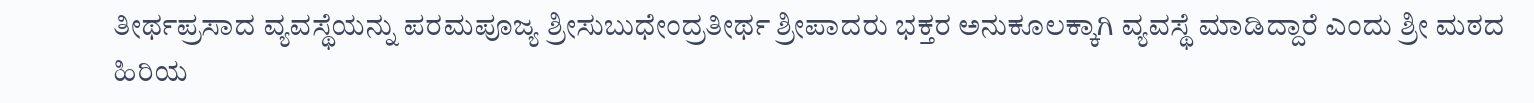ತೀರ್ಥಪ್ರಸಾದ ವ್ಯವಸ್ಥೆಯನ್ನು ಪರಮಪೂಜ್ಯ ಶ್ರೀಸುಬುಧೇಂದ್ರತೀರ್ಥ ಶ್ರೀಪಾದರು ಭಕ್ತರ ಅನುಕೂಲಕ್ಕಾಗಿ ವ್ಯವಸ್ಥೆ ಮಾಡಿದ್ದಾರೆ ಎಂದು ಶ್ರೀ ಮಠದ ಹಿರಿಯ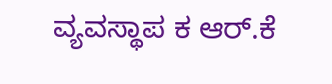ವ್ಯವಸ್ಥಾಪ ಕ ಆರ್.ಕೆ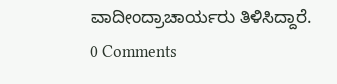ವಾದೀಂದ್ರಾಚಾರ್ಯರು ತಿಳಿಸಿದ್ದಾರೆ.
0 Comments